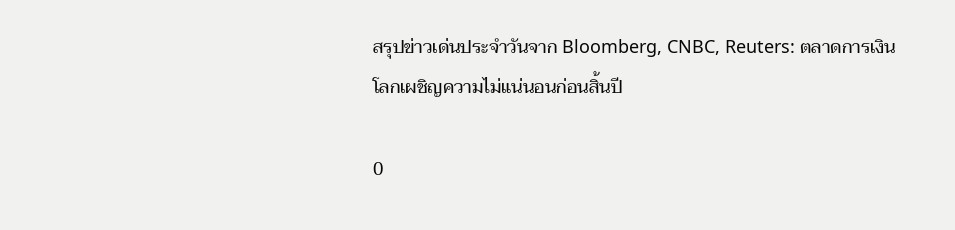สรุปข่าวเด่นประจำวันจาก Bloomberg, CNBC, Reuters: ตลาดการเงินโลกเผชิญความไม่แน่นอนก่อนสิ้นปี

0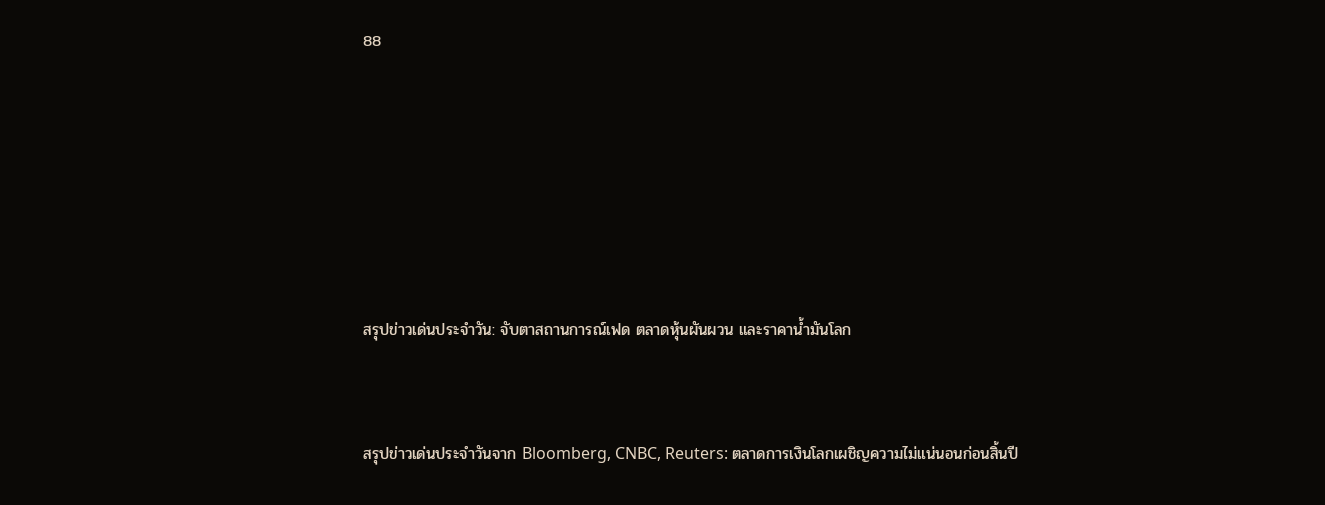88






สรุปข่าวเด่นประจำวัน: จับตาสถานการณ์เฟด ตลาดหุ้นผันผวน และราคาน้ำมันโลก


สรุปข่าวเด่นประจำวันจาก Bloomberg, CNBC, Reuters: ตลาดการเงินโลกเผชิญความไม่แน่นอนก่อนสิ้นปี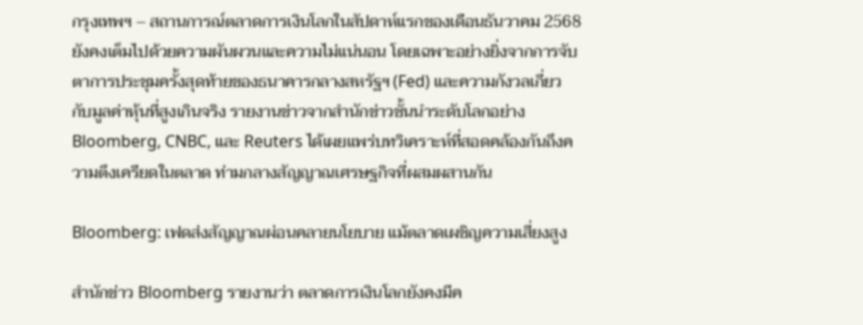กรุงเทพฯ – สถานการณ์ตลาดการเงินโลกในสัปดาห์แรกของเดือนธันวาคม 2568 ยังคงเต็มไปด้วยความผันผวนและความไม่แน่นอน โดยเฉพาะอย่างยิ่งจากการจับตาการประชุมครั้งสุดท้ายของธนาคารกลางสหรัฐฯ (Fed) และความกังวลเกี่ยวกับมูลค่าหุ้นที่สูงเกินจริง รายงานข่าวจากสำนักข่าวชั้นนำระดับโลกอย่าง Bloomberg, CNBC, และ Reuters ได้เผยแพร่บทวิเคราะห์ที่สอดคล้องกันถึงความตึงเครียดในตลาด ท่ามกลางสัญญาณเศรษฐกิจที่ผสมผสานกัน

Bloomberg: เฟดส่งสัญญาณผ่อนคลายนโยบาย แม้ตลาดเผชิญความเสี่ยงสูง

สำนักข่าว Bloomberg รายงานว่า ตลาดการเงินโลกยังคงมีค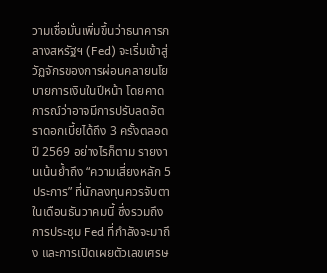วามเชื่อมั่นเพิ่มขึ้นว่าธนาคารกลางสหรัฐฯ (Fed) จะเริ่มเข้าสู่วัฏจักรของการผ่อนคลายนโยบายการเงินในปีหน้า โดยคาดการณ์ว่าอาจมีการปรับลดอัตราดอกเบี้ยได้ถึง 3 ครั้งตลอดปี 2569 อย่างไรก็ตาม รายงานเน้นย้ำถึง “ความเสี่ยงหลัก 5 ประการ” ที่นักลงทุนควรจับตาในเดือนธันวาคมนี้ ซึ่งรวมถึงการประชุม Fed ที่กำลังจะมาถึง และการเปิดเผยตัวเลขเศรษ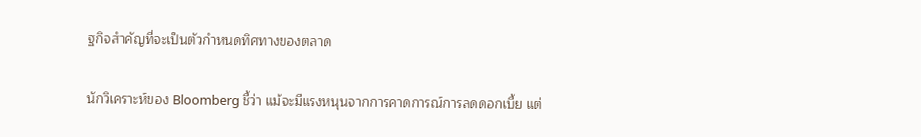ฐกิจสำคัญที่จะเป็นตัวกำหนดทิศทางของตลาด

นักวิเคราะห์ของ Bloomberg ชี้ว่า แม้จะมีแรงหนุนจากการคาดการณ์การลดดอกเบี้ย แต่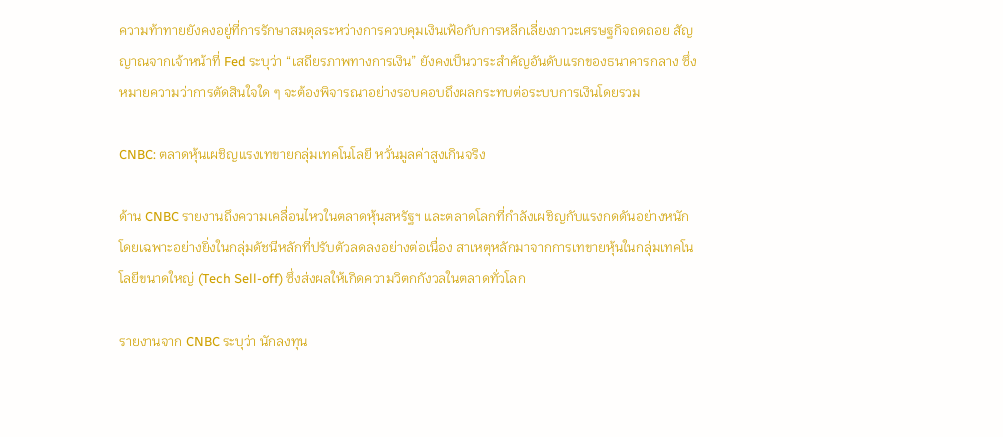ความท้าทายยังคงอยู่ที่การรักษาสมดุลระหว่างการควบคุมเงินเฟ้อกับการหลีกเลี่ยงภาวะเศรษฐกิจถดถอย สัญญาณจากเจ้าหน้าที่ Fed ระบุว่า “เสถียรภาพทางการเงิน” ยังคงเป็นวาระสำคัญอันดับแรกของธนาคารกลาง ซึ่งหมายความว่าการตัดสินใจใด ๆ จะต้องพิจารณาอย่างรอบคอบถึงผลกระทบต่อระบบการเงินโดยรวม

CNBC: ตลาดหุ้นเผชิญแรงเทขายกลุ่มเทคโนโลยี หวั่นมูลค่าสูงเกินจริง

ด้าน CNBC รายงานถึงความเคลื่อนไหวในตลาดหุ้นสหรัฐฯ และตลาดโลกที่กำลังเผชิญกับแรงกดดันอย่างหนัก โดยเฉพาะอย่างยิ่งในกลุ่มดัชนีหลักที่ปรับตัวลดลงอย่างต่อเนื่อง สาเหตุหลักมาจากการเทขายหุ้นในกลุ่มเทคโนโลยีขนาดใหญ่ (Tech Sell-off) ซึ่งส่งผลให้เกิดความวิตกกังวลในตลาดทั่วโลก

รายงานจาก CNBC ระบุว่า นักลงทุน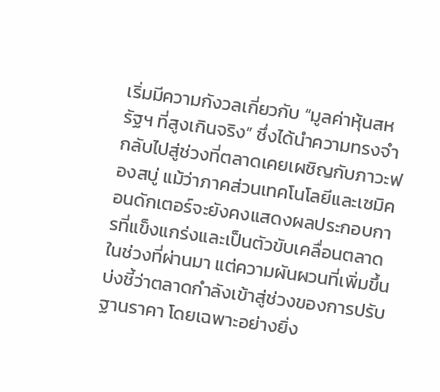เริ่มมีความกังวลเกี่ยวกับ “มูลค่าหุ้นสหรัฐฯ ที่สูงเกินจริง” ซึ่งได้นำความทรงจำกลับไปสู่ช่วงที่ตลาดเคยเผชิญกับภาวะฟองสบู่ แม้ว่าภาคส่วนเทคโนโลยีและเซมิคอนดักเตอร์จะยังคงแสดงผลประกอบการที่แข็งแกร่งและเป็นตัวขับเคลื่อนตลาดในช่วงที่ผ่านมา แต่ความผันผวนที่เพิ่มขึ้นบ่งชี้ว่าตลาดกำลังเข้าสู่ช่วงของการปรับฐานราคา โดยเฉพาะอย่างยิ่ง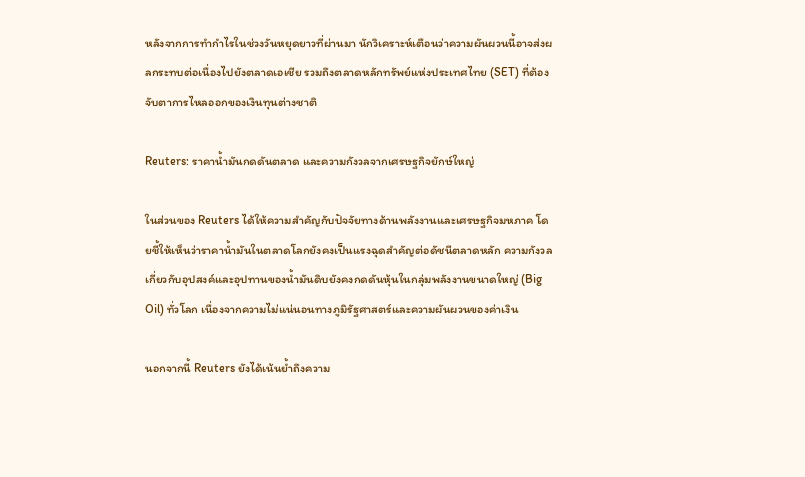หลังจากการทำกำไรในช่วงวันหยุดยาวที่ผ่านมา นักวิเคราะห์เตือนว่าความผันผวนนี้อาจส่งผลกระทบต่อเนื่องไปยังตลาดเอเชีย รวมถึงตลาดหลักทรัพย์แห่งประเทศไทย (SET) ที่ต้องจับตาการไหลออกของเงินทุนต่างชาติ

Reuters: ราคาน้ำมันกดดันตลาด และความกังวลจากเศรษฐกิจยักษ์ใหญ่

ในส่วนของ Reuters ได้ให้ความสำคัญกับปัจจัยทางด้านพลังงานและเศรษฐกิจมหภาค โดยชี้ให้เห็นว่าราคาน้ำมันในตลาดโลกยังคงเป็นแรงฉุดสำคัญต่อดัชนีตลาดหลัก ความกังวลเกี่ยวกับอุปสงค์และอุปทานของน้ำมันดิบยังคงกดดันหุ้นในกลุ่มพลังงานขนาดใหญ่ (Big Oil) ทั่วโลก เนื่องจากความไม่แน่นอนทางภูมิรัฐศาสตร์และความผันผวนของค่าเงิน

นอกจากนี้ Reuters ยังได้เน้นย้ำถึงความ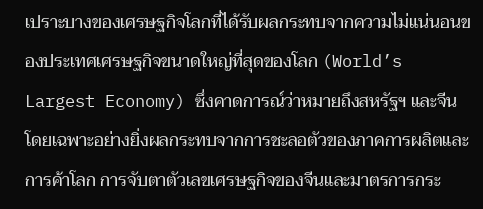เปราะบางของเศรษฐกิจโลกที่ได้รับผลกระทบจากความไม่แน่นอนของประเทศเศรษฐกิจขนาดใหญ่ที่สุดของโลก (World’s Largest Economy) ซึ่งคาดการณ์ว่าหมายถึงสหรัฐฯ และจีน โดยเฉพาะอย่างยิ่งผลกระทบจากการชะลอตัวของภาคการผลิตและการค้าโลก การจับตาตัวเลขเศรษฐกิจของจีนและมาตรการกระ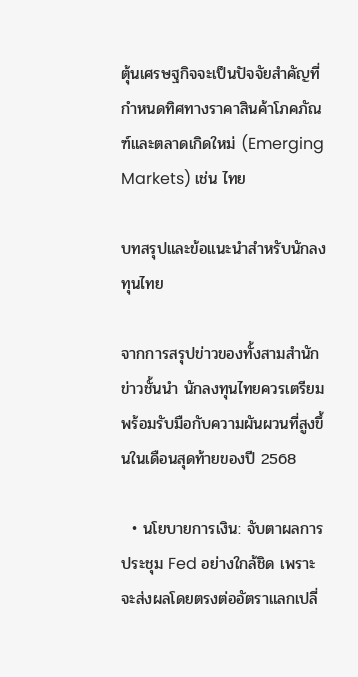ตุ้นเศรษฐกิจจะเป็นปัจจัยสำคัญที่กำหนดทิศทางราคาสินค้าโภคภัณฑ์และตลาดเกิดใหม่ (Emerging Markets) เช่น ไทย

บทสรุปและข้อแนะนำสำหรับนักลงทุนไทย

จากการสรุปข่าวของทั้งสามสำนักข่าวชั้นนำ นักลงทุนไทยควรเตรียมพร้อมรับมือกับความผันผวนที่สูงขึ้นในเดือนสุดท้ายของปี 2568

  • นโยบายการเงิน: จับตาผลการประชุม Fed อย่างใกล้ชิด เพราะจะส่งผลโดยตรงต่ออัตราแลกเปลี่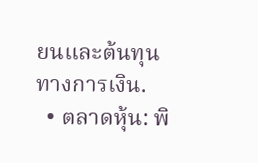ยนและต้นทุนทางการเงิน.
  • ตลาดหุ้น: พิ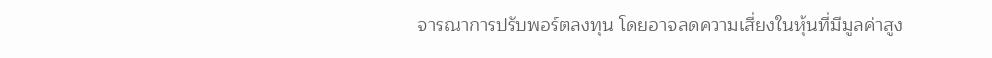จารณาการปรับพอร์ตลงทุน โดยอาจลดความเสี่ยงในหุ้นที่มีมูลค่าสูง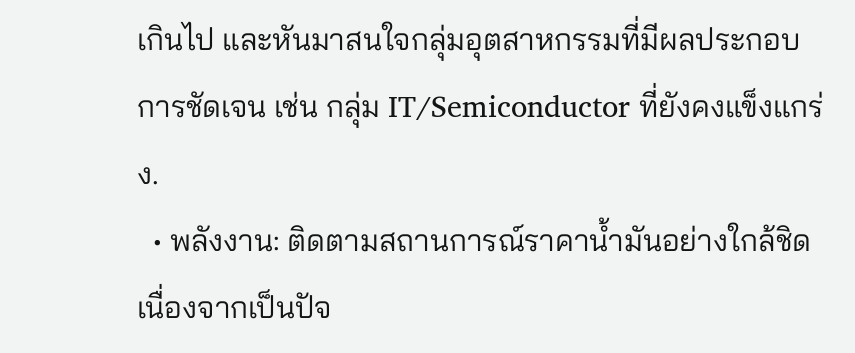เกินไป และหันมาสนใจกลุ่มอุตสาหกรรมที่มีผลประกอบการชัดเจน เช่น กลุ่ม IT/Semiconductor ที่ยังคงแข็งแกร่ง.
  • พลังงาน: ติดตามสถานการณ์ราคาน้ำมันอย่างใกล้ชิด เนื่องจากเป็นปัจ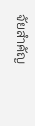จัยสำคัญ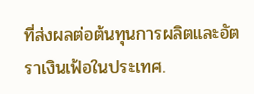ที่ส่งผลต่อต้นทุนการผลิตและอัตราเงินเฟ้อในประเทศ.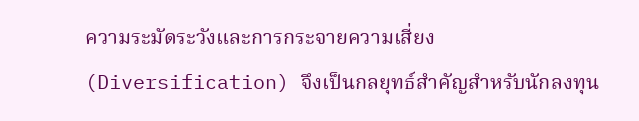ความระมัดระวังและการกระจายความเสี่ยง (Diversification) จึงเป็นกลยุทธ์สำคัญสำหรับนักลงทุน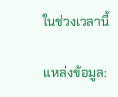ในช่วงเวลานี้

แหล่งข้อมูล: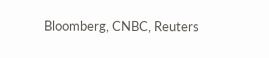Bloomberg, CNBC, Reuters